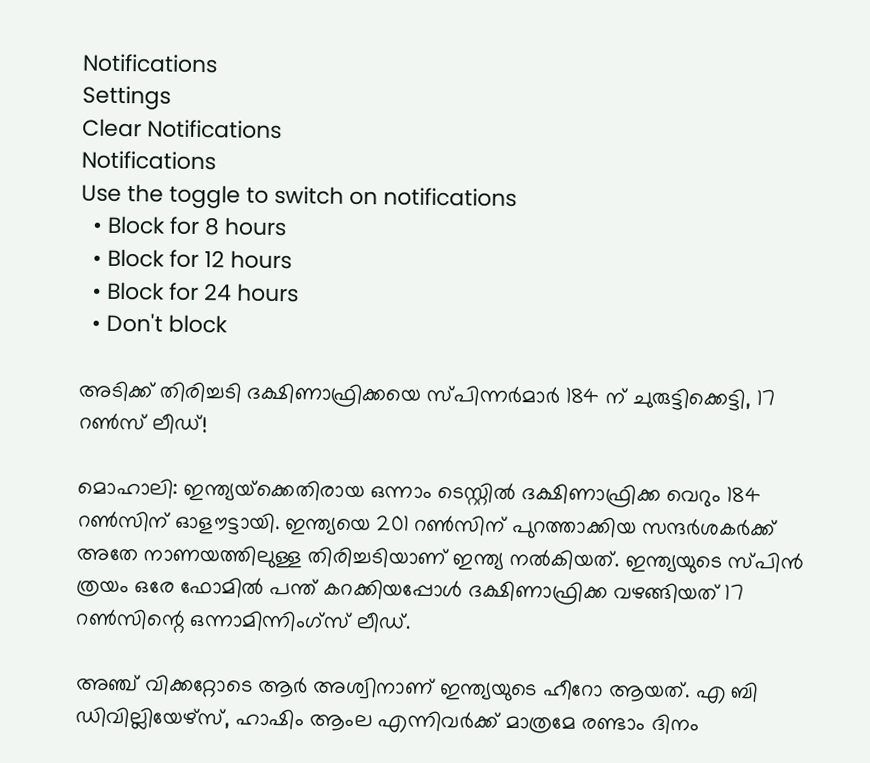Notifications
Settings
Clear Notifications
Notifications
Use the toggle to switch on notifications
  • Block for 8 hours
  • Block for 12 hours
  • Block for 24 hours
  • Don't block

അടിക്ക് തിരിച്ചടി ദക്ഷിണാഫ്രിക്കയെ സ്പിന്നര്‍മാര്‍ 184 ന് ചുരുട്ടിക്കെട്ടി, 17 റണ്‍സ് ലീഡ്!

മൊഹാലി: ഇന്ത്യയ്‌ക്കെതിരായ ഒന്നാം ടെസ്റ്റില്‍ ദക്ഷിണാഫ്രിക്ക വെറും 184 റണ്‍സിന് ഓളൗട്ടായി. ഇന്ത്യയെ 201 റണ്‍സിന് പുറത്താക്കിയ സന്ദര്‍ശകര്‍ക്ക് അതേ നാണയത്തിലുള്ള തിരിച്ചടിയാണ് ഇന്ത്യ നല്‍കിയത്. ഇന്ത്യയുടെ സ്പിന്‍ ത്രയം ഒരേ ഫോമില്‍ പന്ത് കറക്കിയപ്പോള്‍ ദക്ഷിണാഫ്രിക്ക വഴങ്ങിയത് 17 റണ്‍സിന്റെ ഒന്നാമിന്നിംഗ്‌സ് ലീഡ്.

അഞ്ച് വിക്കറ്റോടെ ആര്‍ അശ്വിനാണ് ഇന്ത്യയുടെ ഹീറോ ആയത്. എ ബി ഡിവില്ലിയേഴ്‌സ്, ഹാഷിം ആംല എന്നിവര്‍ക്ക് മാത്രമേ രണ്ടാം ദിനം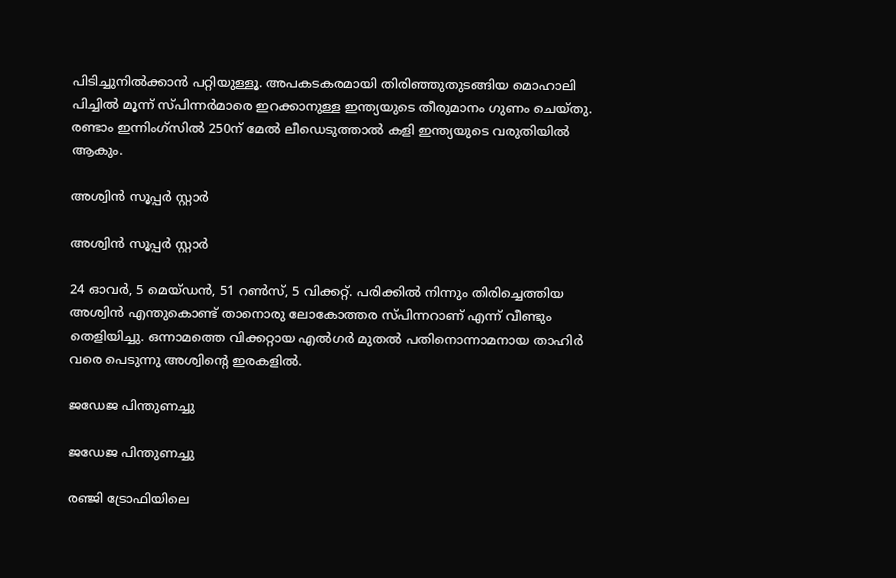പിടിച്ചുനില്‍ക്കാന്‍ പറ്റിയുള്ളൂ. അപകടകരമായി തിരിഞ്ഞുതുടങ്ങിയ മൊഹാലി പിച്ചില്‍ മൂന്ന് സ്പിന്നര്‍മാരെ ഇറക്കാനുള്ള ഇന്ത്യയുടെ തീരുമാനം ഗുണം ചെയ്തു. രണ്ടാം ഇന്നിംഗ്‌സില്‍ 250ന് മേല്‍ ലീഡെടുത്താല്‍ കളി ഇന്ത്യയുടെ വരുതിയില്‍ ആകും.

അശ്വിന്‍ സൂപ്പര്‍ സ്റ്റാര്‍

അശ്വിന്‍ സൂപ്പര്‍ സ്റ്റാര്‍

24 ഓവര്‍, 5 മെയ്ഡന്‍, 51 റണ്‍സ്, 5 വിക്കറ്റ്. പരിക്കില്‍ നിന്നും തിരിച്ചെത്തിയ അശ്വിന്‍ എന്തുകൊണ്ട് താനൊരു ലോകോത്തര സ്പിന്നറാണ് എന്ന് വീണ്ടും തെളിയിച്ചു. ഒന്നാമത്തെ വിക്കറ്റായ എല്‍ഗര്‍ മുതല്‍ പതിനൊന്നാമനായ താഹിര്‍ വരെ പെടുന്നു അശ്വിന്റെ ഇരകളില്‍.

ജഡേജ പിന്തുണച്ചു

ജഡേജ പിന്തുണച്ചു

രഞ്ജി ട്രോഫിയിലെ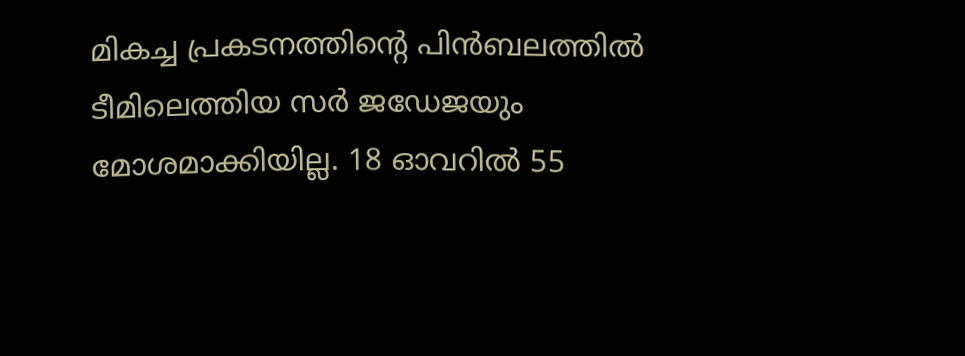മികച്ച പ്രകടനത്തിന്റെ പിന്‍ബലത്തില്‍ ടീമിലെത്തിയ സര്‍ ജഡേജയും മോശമാക്കിയില്ല. 18 ഓവറില്‍ 55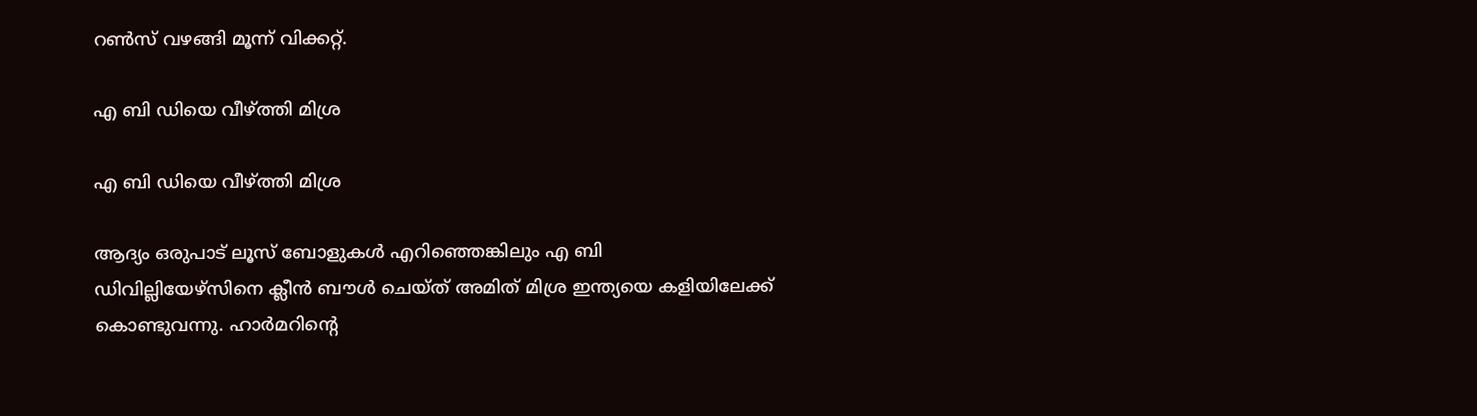റണ്‍സ് വഴങ്ങി മൂന്ന് വിക്കറ്റ്.

എ ബി ഡിയെ വീഴ്ത്തി മിശ്ര

എ ബി ഡിയെ വീഴ്ത്തി മിശ്ര

ആദ്യം ഒരുപാട് ലൂസ് ബോളുകള്‍ എറിഞ്ഞെങ്കിലും എ ബി ഡിവില്ലിയേഴ്‌സിനെ ക്ലീന്‍ ബൗള്‍ ചെയ്ത് അമിത് മിശ്ര ഇന്ത്യയെ കളിയിലേക്ക് കൊണ്ടുവന്നു. ഹാര്‍മറിന്റെ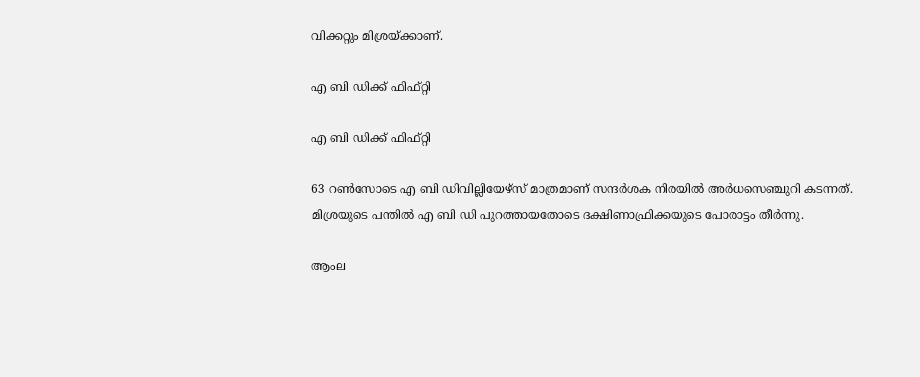വിക്കറ്റും മിശ്രയ്ക്കാണ്.

എ ബി ഡിക്ക് ഫിഫ്റ്റി

എ ബി ഡിക്ക് ഫിഫ്റ്റി

63 റണ്‍സോടെ എ ബി ഡിവില്ലിയേഴ്‌സ് മാത്രമാണ് സന്ദര്‍ശക നിരയില്‍ അര്‍ധസെഞ്ചുറി കടന്നത്. മിശ്രയുടെ പന്തില്‍ എ ബി ഡി പുറത്തായതോടെ ദക്ഷിണാഫ്രിക്കയുടെ പോരാട്ടം തീര്‍ന്നു.

ആംല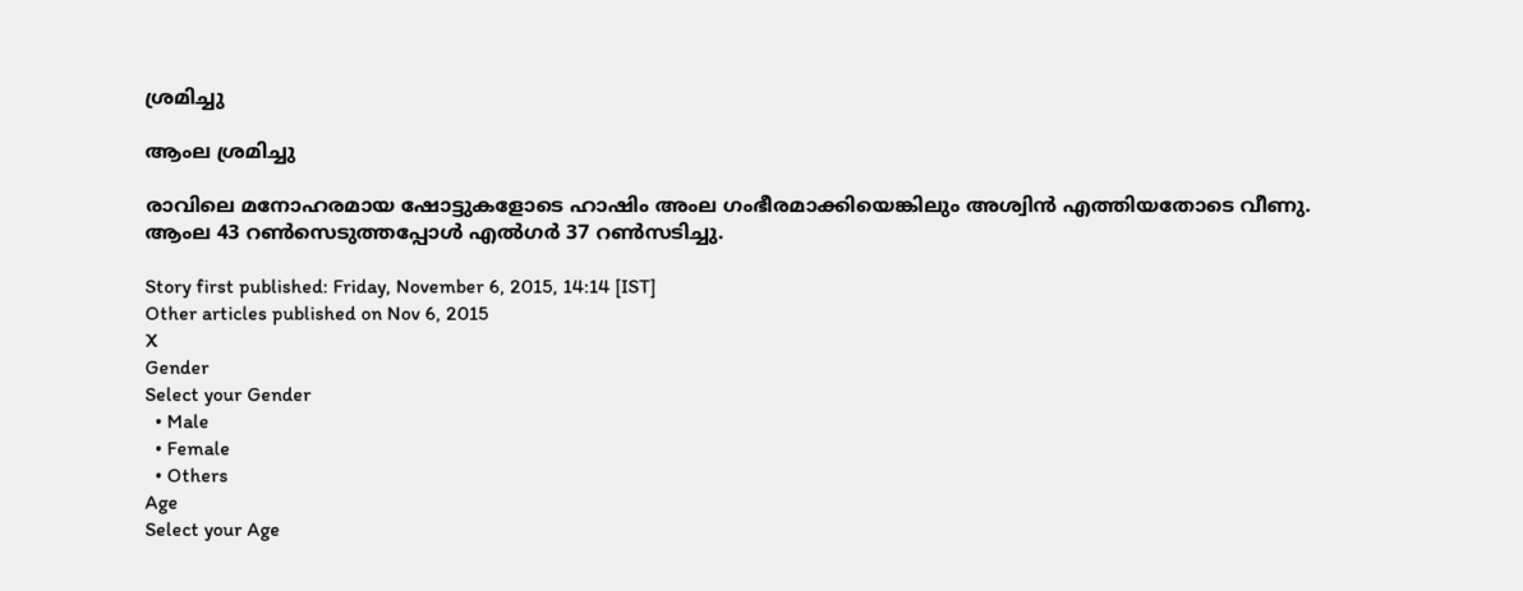ശ്രമിച്ചു

ആംല ശ്രമിച്ചു

രാവിലെ മനോഹരമായ ഷോട്ടുകളോടെ ഹാഷിം അംല ഗംഭീരമാക്കിയെങ്കിലും അശ്വിന്‍ എത്തിയതോടെ വീണു. ആംല 43 റണ്‍സെടുത്തപ്പോള്‍ എല്‍ഗര്‍ 37 റണ്‍സടിച്ചു.

Story first published: Friday, November 6, 2015, 14:14 [IST]
Other articles published on Nov 6, 2015
X
Gender
Select your Gender
  • Male
  • Female
  • Others
Age
Select your Age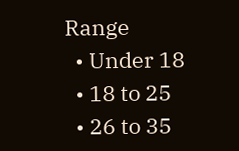Range
  • Under 18
  • 18 to 25
  • 26 to 35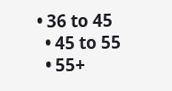• 36 to 45
  • 45 to 55
  • 55+